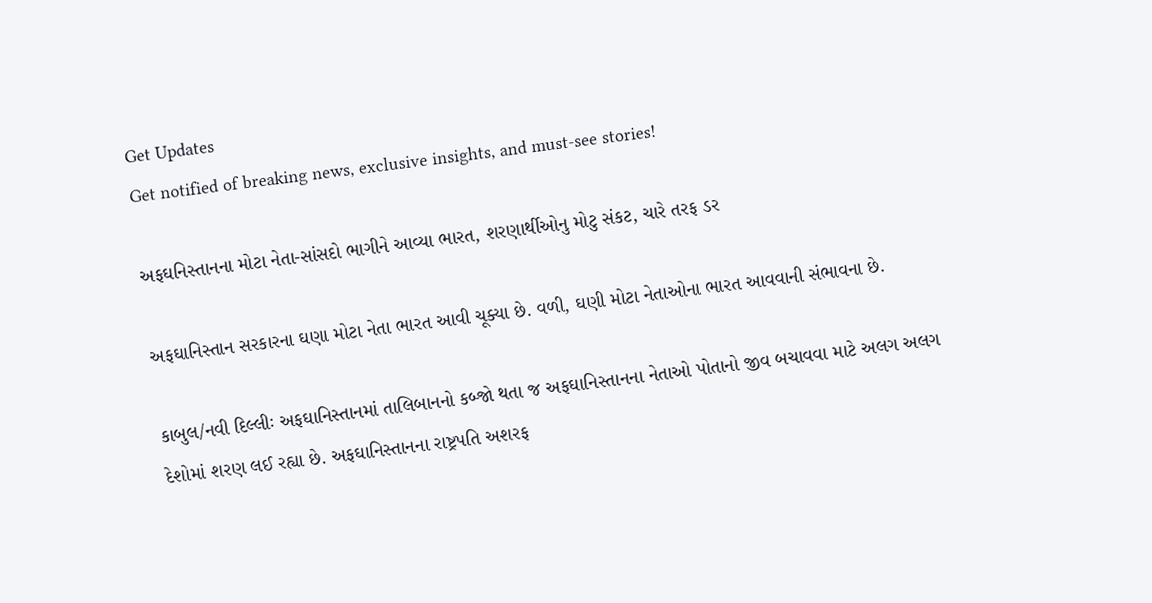Get Updates
Get notified of breaking news, exclusive insights, and must-see stories!

અફઘનિસ્તાનના મોટા નેતા-સાંસદો ભાગીને આવ્યા ભારત, શરણાર્થીઓનુ મોટુ સંકટ, ચારે તરફ ડર

અફઘાનિસ્તાન સરકારના ઘણા મોટા નેતા ભારત આવી ચૂક્યા છે. વળી, ઘણી મોટા નેતાઓના ભારત આવવાની સંભાવના છે.

કાબુલ/નવી દિલ્લીઃ અફઘાનિસ્તાનમાં તાલિબાનનો કબ્જો થતા જ અફઘાનિસ્તાનના નેતાઓ પોતાનો જીવ બચાવવા માટે અલગ અલગ દેશોમાં શરણ લઈ રહ્યા છે. અફઘાનિસ્તાનના રાષ્ટ્રપતિ અશરફ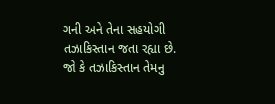ગની અને તેના સહયોગી તઝાકિસ્તાન જતા રહ્યા છે. જો કે તઝાકિસ્તાન તેમનુ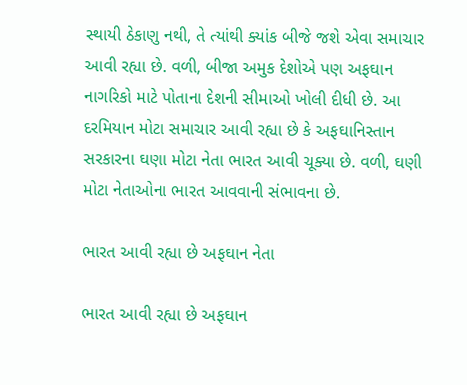સ્થાયી ઠેકાણુ નથી, તે ત્યાંથી ક્યાંક બીજે જશે એવા સમાચાર આવી રહ્યા છે. વળી, બીજા અમુક દેશોએ પણ અફઘાન નાગરિકો માટે પોતાના દેશની સીમાઓ ખોલી દીધી છે. આ દરમિયાન મોટા સમાચાર આવી રહ્યા છે કે અફઘાનિસ્તાન સરકારના ઘણા મોટા નેતા ભારત આવી ચૂક્યા છે. વળી, ઘણી મોટા નેતાઓના ભારત આવવાની સંભાવના છે.

ભારત આવી રહ્યા છે અફઘાન નેતા

ભારત આવી રહ્યા છે અફઘાન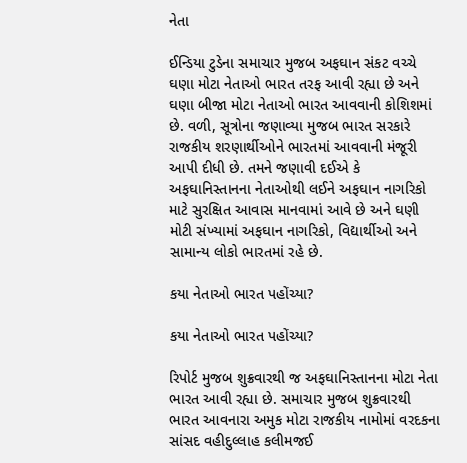નેતા

ઈન્ડિયા ટુડેના સમાચાર મુજબ અફઘાન સંકટ વચ્ચે ઘણા મોટા નેતાઓ ભારત તરફ આવી રહ્યા છે અને ઘણા બીજા મોટા નેતાઓ ભારત આવવાની કોશિશમાં છે. વળી, સૂત્રોના જણાવ્યા મુજબ ભારત સરકારે રાજકીય શરણાર્થીઓને ભારતમાં આવવાની મંજૂરી આપી દીધી છે. તમને જણાવી દઈએ કે અફઘાનિસ્તાનના નેતાઓથી લઈને અફઘાન નાગરિકો માટે સુરક્ષિત આવાસ માનવામાં આવે છે અને ઘણી મોટી સંખ્યામાં અફઘાન નાગરિકો, વિદ્યાર્થીઓ અને સામાન્ય લોકો ભારતમાં રહે છે.

કયા નેતાઓ ભારત પહોંચ્યા?

કયા નેતાઓ ભારત પહોંચ્યા?

રિપોર્ટ મુજબ શુક્રવારથી જ અફઘાનિસ્તાનના મોટા નેતા ભારત આવી રહ્યા છે. સમાચાર મુજબ શુક્રવારથી ભારત આવનારા અમુક મોટા રાજકીય નામોમાં વરદકના સાંસદ વહીદુલ્લાહ કલીમજઈ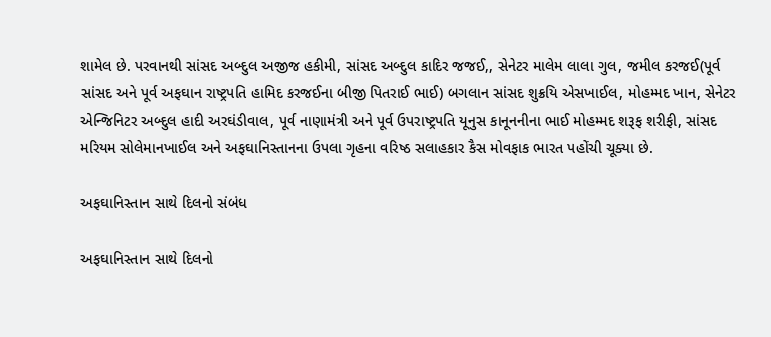શામેલ છે. પરવાનથી સાંસદ અબ્દુલ અજીજ હકીમી, સાંસદ અબ્દુલ કાદિર જજઈ,, સેનેટર માલેમ લાલા ગુલ, જમીલ કરજઈ(પૂર્વ સાંસદ અને પૂર્વ અફઘાન રાષ્ટ્રપતિ હામિદ કરજઈના બીજી પિતરાઈ ભાઈ) બગલાન સાંસદ શુક્રયિ એસખાઈલ, મોહમ્મદ ખાન, સેનેટર એન્જિનિટર અબ્દુલ હાદી અરઘંડીવાલ, પૂર્વ નાણામંત્રી અને પૂર્વ ઉપરાષ્ટ્રપતિ યૂનુસ કાનૂનનીના ભાઈ મોહમ્મદ શરૂફ શરીફી, સાંસદ મરિયમ સોલેમાનખાઈલ અને અફઘાનિસ્તાનના ઉપલા ગૃહના વરિષ્ઠ સલાહકાર કૈસ મોવફાક ભારત પહોંચી ચૂક્યા છે.

અફઘાનિસ્તાન સાથે દિલનો સંબંધ

અફઘાનિસ્તાન સાથે દિલનો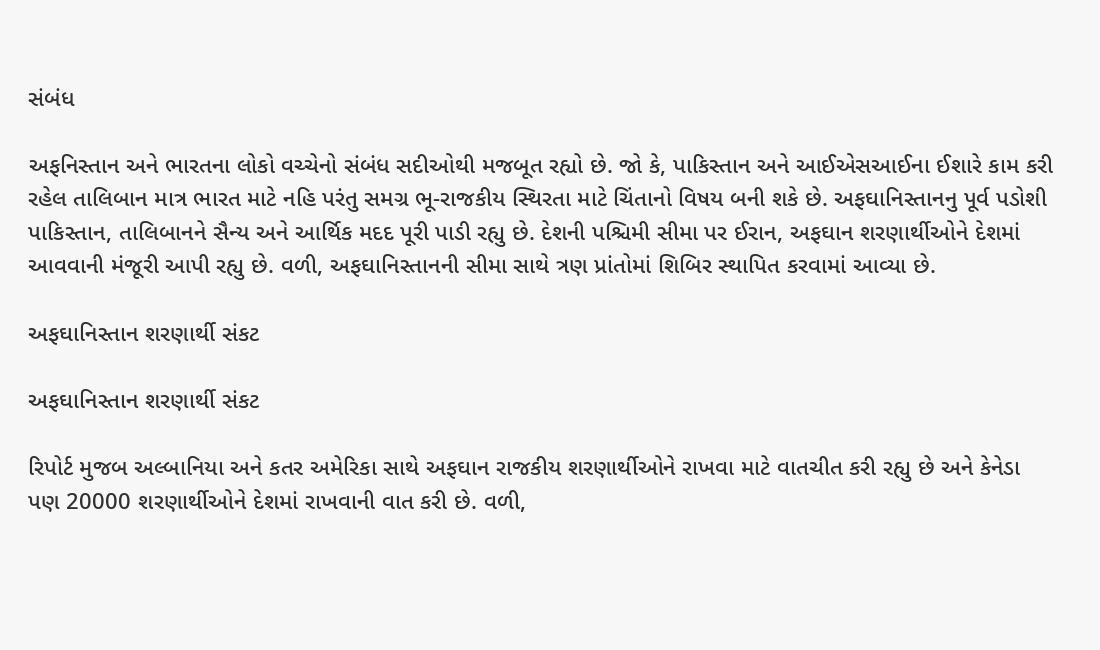સંબંધ

અફનિસ્તાન અને ભારતના લોકો વચ્ચેનો સંબંધ સદીઓથી મજબૂત રહ્યો છે. જો કે, પાકિસ્તાન અને આઈએસઆઈના ઈશારે કામ કરી રહેલ તાલિબાન માત્ર ભારત માટે નહિ પરંતુ સમગ્ર ભૂ-રાજકીય સ્થિરતા માટે ચિંતાનો વિષય બની શકે છે. અફઘાનિસ્તાનનુ પૂર્વ પડોશી પાકિસ્તાન, તાલિબાનને સૈન્ય અને આર્થિક મદદ પૂરી પાડી રહ્યુ છે. દેશની પશ્ચિમી સીમા પર ઈરાન, અફઘાન શરણાર્થીઓને દેશમાં આવવાની મંજૂરી આપી રહ્યુ છે. વળી, અફઘાનિસ્તાનની સીમા સાથે ત્રણ પ્રાંતોમાં શિબિર સ્થાપિત કરવામાં આવ્યા છે.

અફઘાનિસ્તાન શરણાર્થી સંકટ

અફઘાનિસ્તાન શરણાર્થી સંકટ

રિપોર્ટ મુજબ અલ્બાનિયા અને કતર અમેરિકા સાથે અફઘાન રાજકીય શરણાર્થીઓને રાખવા માટે વાતચીત કરી રહ્યુ છે અને કેનેડા પણ 20000 શરણાર્થીઓને દેશમાં રાખવાની વાત કરી છે. વળી,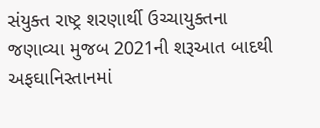સંયુક્ત રાષ્ટ્ર શરણાર્થી ઉચ્ચાયુક્તના જણાવ્યા મુજબ 2021ની શરૂઆત બાદથી અફઘાનિસ્તાનમાં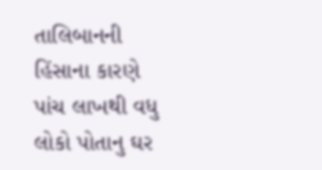તાલિબાનની હિંસાના કારણે પાંચ લાખથી વધુ લોકો પોતાનુ ઘર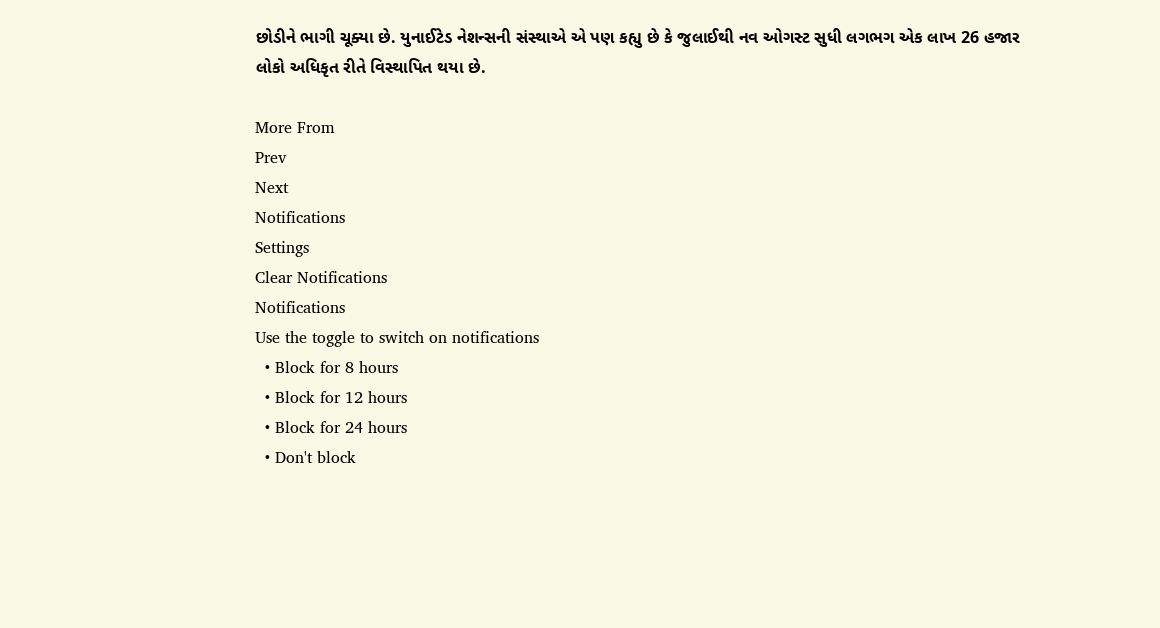છોડીને ભાગી ચૂક્યા છે. યુનાઈટેડ નેશન્સની સંસ્થાએ એ પણ કહ્યુ છે કે જુલાઈથી નવ ઓગસ્ટ સુધી લગભગ એક લાખ 26 હજાર લોકો અધિકૃત રીતે વિસ્થાપિત થયા છે.

More From
Prev
Next
Notifications
Settings
Clear Notifications
Notifications
Use the toggle to switch on notifications
  • Block for 8 hours
  • Block for 12 hours
  • Block for 24 hours
  • Don't block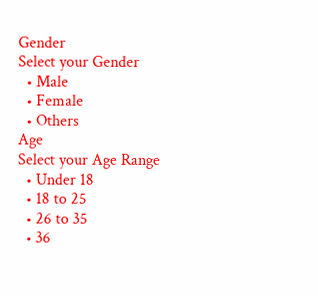Gender
Select your Gender
  • Male
  • Female
  • Others
Age
Select your Age Range
  • Under 18
  • 18 to 25
  • 26 to 35
  • 36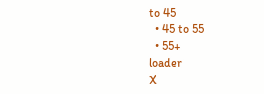to 45
  • 45 to 55
  • 55+
loader
X